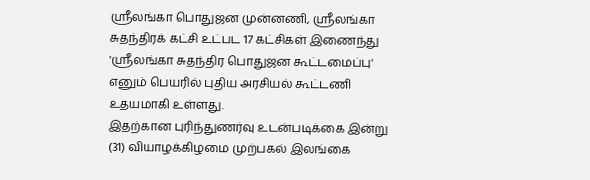ஶ்ரீலங்கா பொதுஜன முன்னணி, ஶ்ரீலங்கா சுதந்திரக் கட்சி உட்பட 17 கட்சிகள் இணைந்து 'ஶ்ரீலங்கா சுதந்திர பொதுஜன கூட்டமைப்பு' எனும் பெயரில் புதிய அரசியல் கூட்டணி உதயமாகி உள்ளது.
இதற்கான புரிந்துணர்வு உடன்படிக்கை இன்று (31) வியாழக்கிழமை முற்பகல் இலங்கை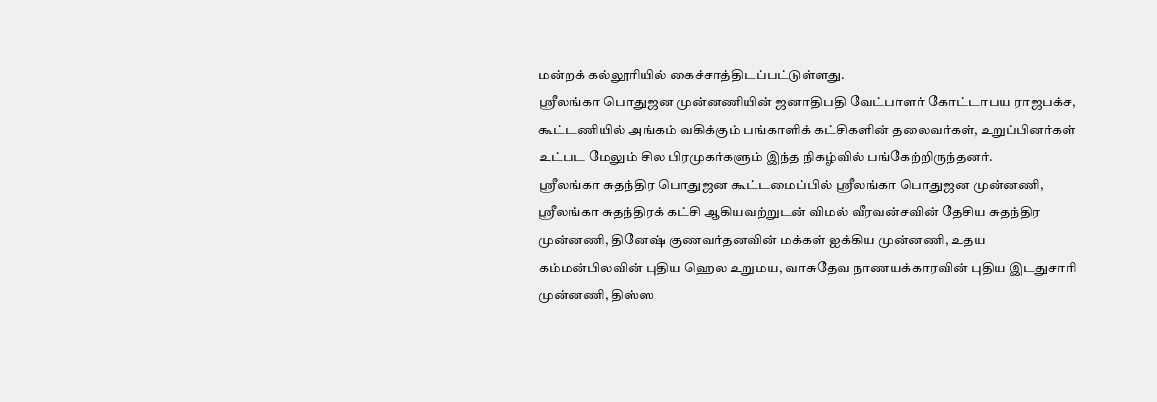மன்றக் கல்லூரியில் கைச்சாத்திடப்பட்டுள்ளது.
ஶ்ரீலங்கா பொதுஜன முன்னணியின் ஜனாதிபதி வேட்பாளர் கோட்டாபய ராஜபக்ச, கூட்டணியில் அங்கம் வகிக்கும் பங்காளிக் கட்சிகளின் தலைவர்கள், உறுப்பினர்கள் உட்பட மேலும் சில பிரமுகர்களும் இந்த நிகழ்வில் பங்கேற்றிருந்தனர்.
ஶ்ரீலங்கா சுதந்திர பொதுஜன கூட்டமைப்பில் ஶ்ரீலங்கா பொதுஜன முன்னணி, ஶ்ரீலங்கா சுதந்திரக் கட்சி ஆகியவற்றுடன் விமல் வீரவன்சவின் தேசிய சுதந்திர முன்னணி, தினேஷ் குணவர்தனவின் மக்கள் ஐக்கிய முன்னணி, உதய கம்மன்பிலவின் புதிய ஹெல உறுமய, வாசுதேவ நாணயக்காரவின் புதிய இடதுசாரி முன்னணி, திஸ்ஸ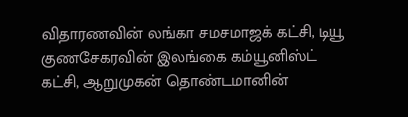விதாரணவின் லங்கா சமசமாஜக் கட்சி, டியூ குணசேகரவின் இலங்கை கம்யூனிஸ்ட் கட்சி, ஆறுமுகன் தொண்டமானின்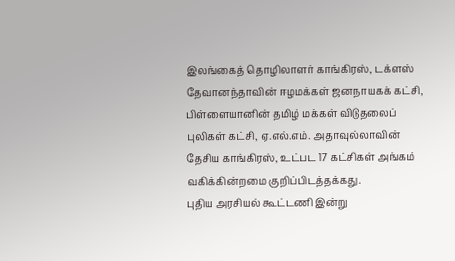இலங்கைத் தொழிலாளர் காங்கிரஸ், டக்ளஸ் தேவானந்தாவின் ஈழமக்கள் ஜனநாயகக் கட்சி, பிள்ளையானின் தமிழ் மக்கள் விடுதலைப் புலிகள் கட்சி, ஏ.எல்.எம். அதாவுல்லாவின் தேசிய காங்கிரஸ், உட்பட 17 கட்சிகள் அங்கம் வகிக்கின்றமை குறிப்பிடத்தக்கது.
புதிய அரசியல் கூட்டணி இன்று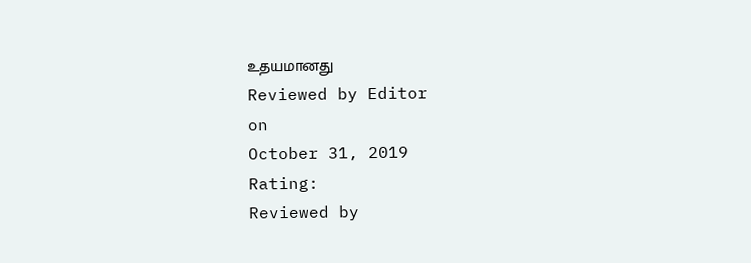உதயமானது
Reviewed by Editor
on
October 31, 2019
Rating:
Reviewed by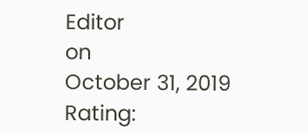Editor
on
October 31, 2019
Rating: